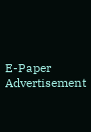E-Paper
Advertisement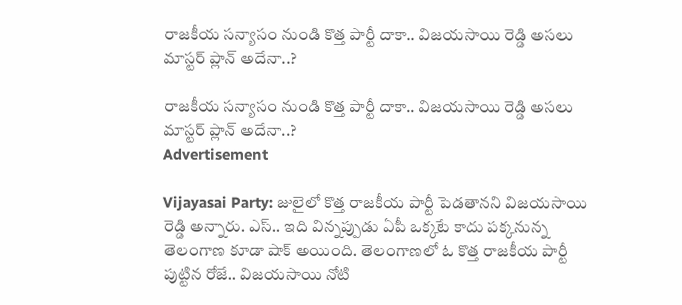రాజకీయ సన్యాసం నుండి కొత్త పార్టీ దాకా.. విజయసాయి రెడ్డి అసలు మాస్టర్ ప్లాన్ అదేనా..?

రాజకీయ సన్యాసం నుండి కొత్త పార్టీ దాకా.. విజయసాయి రెడ్డి అసలు మాస్టర్ ప్లాన్ అదేనా..?
Advertisement

Vijayasai Party: జులైలో కొత్త రాజకీయ పార్టీ పెడతానని విజయసాయి రెడ్డి అన్నారు. ఎస్.. ఇది విన్నప్పుడు ఏపీ ఒక్కటే కాదు పక్కనున్న తెలంగాణ కూడా షాక్ అయింది. తెలంగాణలో ఓ కొత్త రాజకీయ పార్టీ పుట్టిన రోజే.. విజయసాయి నోటి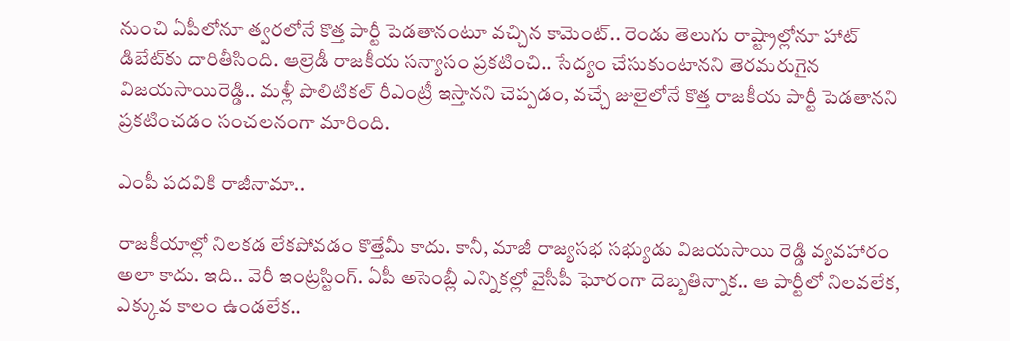నుంచి ఏపీలోనూ త్వరలోనే కొత్త పార్టీ పెడతానంటూ వచ్చిన కామెంట్.. రెండు తెలుగు రాష్ట్రాల్లోనూ హాట్ డిబేట్‌కు దారితీసింది. ఆల్రెడీ రాజకీయ సన్యాసం ప్రకటించి.. సేద్యం చేసుకుంటానని తెరమరుగైన విజయసాయిరెడ్డి.. మళ్లీ పొలిటికల్ రీఎంట్రీ ఇస్తానని చెప్పడం, వచ్చే జులైలోనే కొత్త రాజకీయ పార్టీ పెడతానని ప్రకటించడం సంచలనంగా మారింది.

ఎంపీ పదవికి రాజీనామా..

రాజకీయాల్లో నిలకడ లేకపోవడం కొత్తేమీ కాదు. కానీ, మాజీ రాజ్యసభ సభ్యుడు విజయసాయి రెడ్డి వ్యవహారం అలా కాదు. ఇది.. వెరీ ఇంట్రస్టింగ్. ఏపీ అసెంబ్లీ ఎన్నికల్లో వైసీపీ ఘోరంగా దెబ్బతిన్నాక.. ఆ పార్టీలో నిలవలేక, ఎక్కువ కాలం ఉండలేక..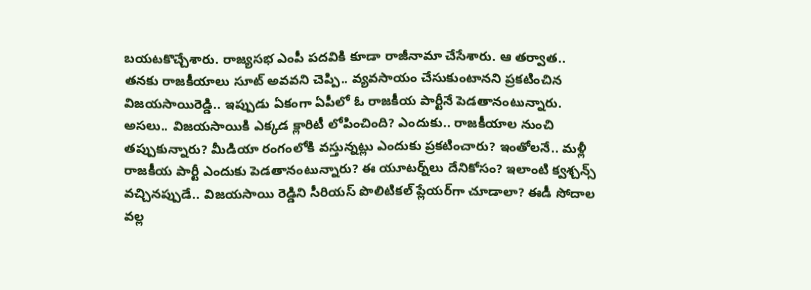బయటకొచ్చేశారు. రాజ్యసభ ఎంపీ పదవికి కూడా రాజీనామా చేసేశారు. ఆ తర్వాత.. తనకు రాజకీయాలు సూట్ అవవని చెప్పి.. వ్యవసాయం చేసుకుంటానని ప్రకటించిన విజయసాయిరెడ్డి.. ఇప్పుడు ఏకంగా ఏపీలో ఓ రాజకీయ పార్టీనే పెడతానంటున్నారు. అసలు.. విజయసాయికి ఎక్కడ క్లారిటీ లోపించింది? ఎందుకు.. రాజకీయాల నుంచి తప్పుకున్నారు? మీడియా రంగంలోకి వస్తున్నట్లు ఎందుకు ప్రకటించారు? ఇంతోలనే.. మళ్లీ రాజకీయ పార్టీ ఎందుకు పెడతానంటున్నారు? ఈ యూటర్న్‌లు దేనికోసం? ఇలాంటి క్వశ్చన్స్ వచ్చినప్పుడే.. విజయసాయి రెడ్డిని సీరియస్ పొలిటికల్ ప్లేయర్‌గా చూడాలా? ఈడీ సోదాల వల్ల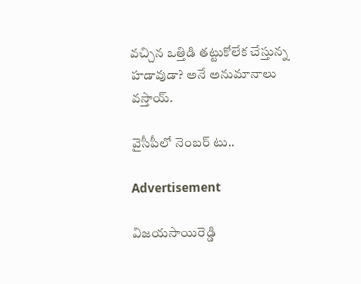వచ్చిన ఒత్తిడి తట్టుకోలేక చేస్తున్న హడావుడా? అనే అనుమానాలు వస్తాయ్.

వైసీపీలో నెంబర్ టు..

Advertisement

విజయసాయిరెడ్డి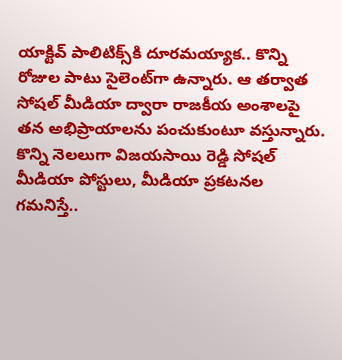యాక్టివ్ పాలిటిక్స్‌కి దూరమయ్యాక.. కొన్ని రోజుల పాటు సైలెంట్‌గా ఉన్నారు. ఆ తర్వాత సోషల్ మీడియా ద్వారా రాజకీయ అంశాలపై తన అభిప్రాయాలను పంచుకుంటూ వస్తున్నారు. కొన్ని నెలలుగా విజయసాయి రెడ్డి సోషల్ మీడియా పోస్టులు, మీడియా ప్రకటనల గమనిస్తే..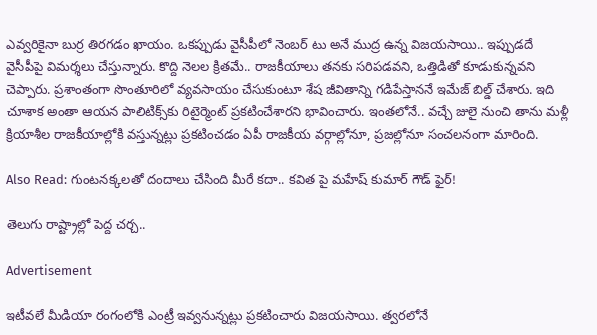ఎవ్వరికైనా బుర్ర తిరగడం ఖాయం. ఒకప్పుడు వైసీపీలో నెంబర్ టు అనే ముద్ర ఉన్న విజయసాయి.. ఇప్పుడదే వైసీపీపై విమర్శలు చేస్తున్నారు. కొద్ది నెలల క్రితమే.. రాజకీయాలు తనకు సరిపడవని, ఒత్తిడితో కూడుకున్నవని చెప్పారు. ప్రశాంతంగా సొంతూరిలో వ్యవసాయం చేసుకుంటూ శేష జీవితాన్ని గడిపేస్తాననే ఇమేజ్ బిల్డ్ చేశారు. ఇది చూశాక అంతా ఆయన పాలిటిక్స్‌కు రిటైర్మెంట్ ప్రకటించేశారని భావించారు. ఇంతలోనే.. వచ్చే జులై నుంచి తాను మళ్లీ క్రియాశీల రాజకీయాల్లోకి వస్తున్నట్లు ప్రకటించడం ఏపీ రాజకీయ వర్గాల్లోనూ, ప్రజల్లోనూ సంచలనంగా మారింది.

Also Read: గుంటనక్కలతో దందాలు చేసింది మీరే కదా.. కవిత పై మహేష్ కుమార్ గౌడ్ ఫైర్!

తెలుగు రాష్ట్రాల్లో పెద్ద చర్చ..

Advertisement

ఇటీవలే మీడియా రంగంలోకి ఎంట్రీ ఇవ్వనున్నట్లు ప్రకటించారు విజయసాయి. త్వరలోనే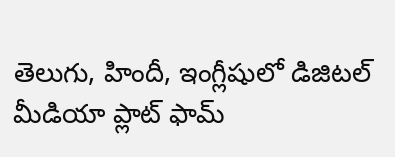తెలుగు, హిందీ, ఇంగ్లీషులో డిజిటల్ మీడియా ప్లాట్ ఫామ్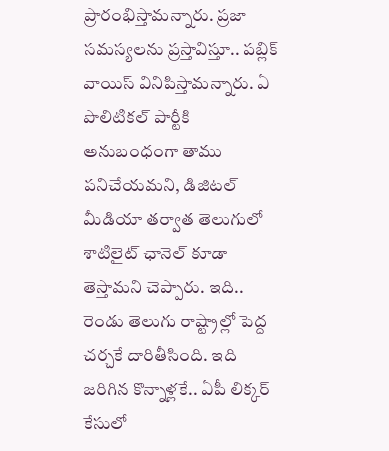ప్రారంభిస్తామన్నారు. ప్రజా సమస్యలను ప్రస్తావిస్తూ.. పబ్లిక్ వాయిస్ వినిపిస్తామన్నారు. ఏ పొలిటికల్ పార్టీకి అనుబంధంగా తాము పనిచేయమని, డిజిటల్ మీడియా తర్వాత తెలుగులో శాటిలైట్ ఛానెల్ కూడా తెస్తామని చెప్పారు. ఇది.. రెండు తెలుగు రాష్ట్రాల్లో పెద్ద చర్చకే దారితీసింది. ఇది జరిగిన కొన్నాళ్లకే.. ఏపీ లిక్కర్ కేసులో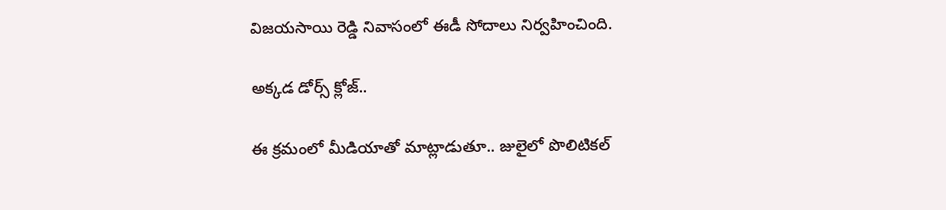విజయసాయి రెడ్డి నివాసంలో ఈడీ సోదాలు నిర్వహించింది.

అక్కడ డోర్స్ క్లోజ్..

ఈ క్రమంలో మీడియాతో మాట్లాడుతూ.. జులైలో పొలిటికల్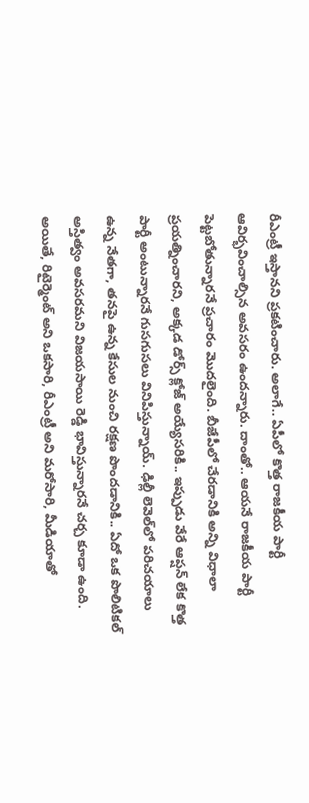రీఎంట్రీ ఇస్తానని ప్రకటించారు. అలాగే.. ఏపీలో కొత్త రాజకీయ పార్టీ ఆవిర్భవించాల్సిన అవసరం ఉందన్నారు. దాంతో.. ఆయనే రాజకీయ పార్టీ పెట్టబోతున్నారనే ప్రచారం మొదలైంది. బీజేపీలో చేరడానికి అన్ని విధాలా ప్రయత్నించారని, అక్కడ డోర్స్ క్లోజ్ అయ్యేసరికి.. ఇప్పుడు వేరే ఆప్షన్ లేక కొత్త పార్టీ అంటున్నారనే గుసగుసలు వినిపిస్తున్నాయ్. ఢిల్లీ లెవెల్‌లో పరిచయాలు ఉన్న నేతగా, తనపై ఉన్న కేసుల నుంచి రక్షణ పొందడానికి.. ఏదో ఒక పొలిటికల్ అస్తిత్వం అవసరమని విజయసాయి రెడ్డి భావిస్తున్నారనే చర్చ కూడా ఉంది. అయితే, రిటైర్మెంట్ అని ఒకసారి, రీఎంట్రీ అని మరోసారి, మీడియాతో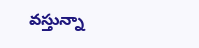వస్తున్నా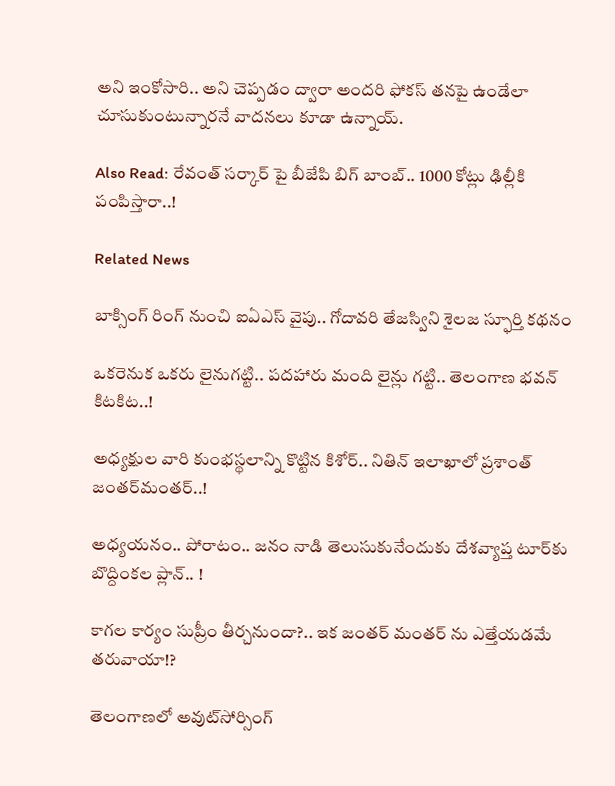అని ఇంకోసారి.. అని చెప్పడం ద్వారా అందరి ఫోకస్ తనపై ఉండేలా చూసుకుంటున్నారనే వాదనలు కూడా ఉన్నాయ్.

Also Read: రేవంత్ సర్కార్ పై బీజేపి బిగ్ బాంబ్.. 1000 కోట్లు ఢిల్లీకి పంపిస్తారా..!

Related News

బాక్సింగ్ రింగ్ నుంచి ఐఏఎస్ వైపు.. గోదావరి తేజస్విని శైలజ స్ఫూర్తి కథనం

ఒక‌రెనుక ఒక‌రు లైనుగ‌ట్టి.. ప‌ద‌హారు మంది లైన్లు గ‌ట్టి.. తెలంగాణ భ‌వ‌న్ కిట‌కిట‌..!

అధ్య‌క్షుల వారి కుంభ‌స్థ‌లాన్ని కొట్టిన కిశోర్‌.. నితిన్ ఇలాఖాలో ప్ర‌శాంత్ జంత‌ర్‌మంత‌ర్‌..!

అధ్య‌య‌నం.. పోరాటం.. జ‌నం నాడి తెలుసుకునేందుకు దేశ‌వ్యాప్త టూర్‌కు బొద్దింక‌ల ప్లాన్‌.. !

కాగ‌ల కార్యం సుప్రీం తీర్చ‌నుందా?.. ఇక జంత‌ర్ మంత‌ర్ ను ఎత్తేయ‌డ‌మే త‌రువాయా!?

తెలంగాణలో అవుట్‌సోర్సింగ్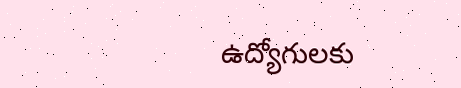ఉద్యోగులకు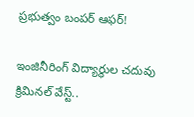ప్రభుత్వం బంపర్ ఆఫర్!

ఇంజినీరింగ్ విద్యార్థుల చ‌దువు క్రిమిన‌ల్ వేస్ట్‌..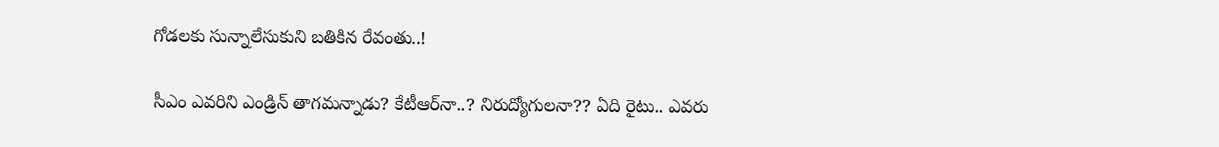గోడ‌ల‌కు సున్నాలేసుకుని బ‌తికిన‌ రేవంతు..!

సీఎం ఎవ‌రిని ఎండ్రిన్ తాగ‌మ‌న్నాడు? కేటీఆర్‌నా..? నిరుద్యోగుల‌నా?? ఏది రైటు.. ఎవ‌రు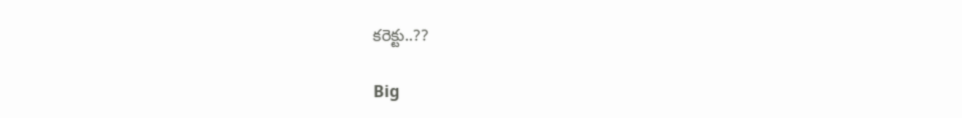కరెక్టు..??

Big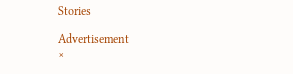Stories

Advertisement
×